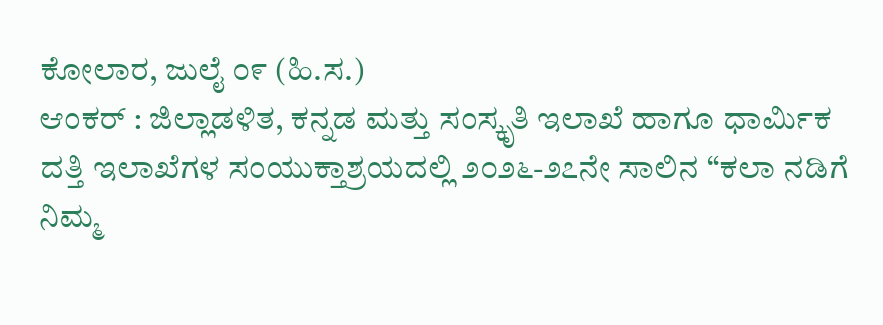ಕೋಲಾರ, ಜುಲೈ ೦೯ (ಹಿ.ಸ.)
ಆಂಕರ್ : ಜಿಲ್ಲಾಡಳಿತ, ಕನ್ನಡ ಮತ್ತು ಸಂಸ್ಕೃತಿ ಇಲಾಖೆ ಹಾಗೂ ಧಾರ್ಮಿಕ ದತ್ತಿ ಇಲಾಖೆಗಳ ಸಂಯುಕ್ತಾಶ್ರಯದಲ್ಲಿ ೨೦೨೬-೨೭ನೇ ಸಾಲಿನ “ಕಲಾ ನಡಿಗೆ ನಿಮ್ಮ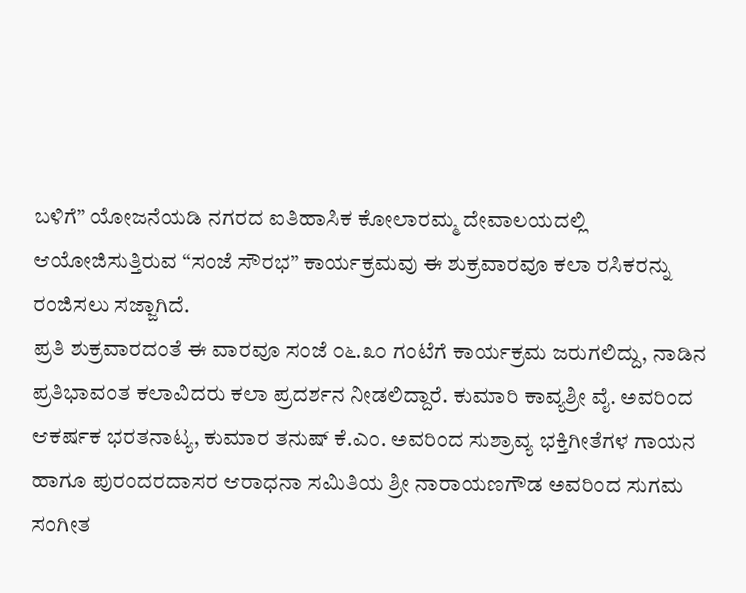ಬಳಿಗೆ” ಯೋಜನೆಯಡಿ ನಗರದ ಐತಿಹಾಸಿಕ ಕೋಲಾರಮ್ಮ ದೇವಾಲಯದಲ್ಲಿ ಆಯೋಜಿಸುತ್ತಿರುವ “ಸಂಜೆ ಸೌರಭ” ಕಾರ್ಯಕ್ರಮವು ಈ ಶುಕ್ರವಾರವೂ ಕಲಾ ರಸಿಕರನ್ನು ರಂಜಿಸಲು ಸಜ್ಜಾಗಿದೆ.
ಪ್ರತಿ ಶುಕ್ರವಾರದಂತೆ ಈ ವಾರವೂ ಸಂಜೆ ೦೬.೩೦ ಗಂಟೆಗೆ ಕಾರ್ಯಕ್ರಮ ಜರುಗಲಿದ್ದು, ನಾಡಿನ ಪ್ರತಿಭಾವಂತ ಕಲಾವಿದರು ಕಲಾ ಪ್ರದರ್ಶನ ನೀಡಲಿದ್ದಾರೆ. ಕುಮಾರಿ ಕಾವ್ಯಶ್ರೀ ವೈ. ಅವರಿಂದ ಆಕರ್ಷಕ ಭರತನಾಟ್ಯ, ಕುಮಾರ ತನುಷ್ ಕೆ.ಎಂ. ಅವರಿಂದ ಸುಶ್ರಾವ್ಯ ಭಕ್ತಿಗೀತೆಗಳ ಗಾಯನ ಹಾಗೂ ಪುರಂದರದಾಸರ ಆರಾಧನಾ ಸಮಿತಿಯ ಶ್ರೀ ನಾರಾಯಣಗೌಡ ಅವರಿಂದ ಸುಗಮ ಸಂಗೀತ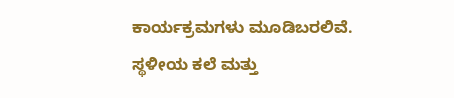ಕಾರ್ಯಕ್ರಮಗಳು ಮೂಡಿಬರಲಿವೆ.
ಸ್ಥಳೀಯ ಕಲೆ ಮತ್ತು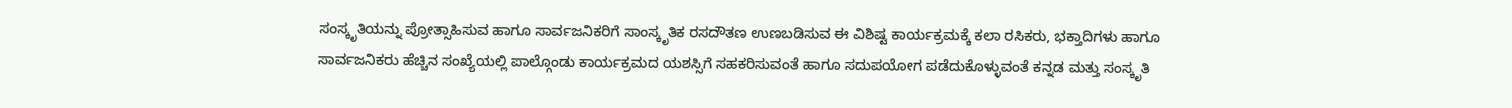ಸಂಸ್ಕೃತಿಯನ್ನು ಪ್ರೋತ್ಸಾಹಿಸುವ ಹಾಗೂ ಸಾರ್ವಜನಿಕರಿಗೆ ಸಾಂಸ್ಕೃತಿಕ ರಸದೌತಣ ಉಣಬಡಿಸುವ ಈ ವಿಶಿಷ್ಟ ಕಾರ್ಯಕ್ರಮಕ್ಕೆ ಕಲಾ ರಸಿಕರು, ಭಕ್ತಾದಿಗಳು ಹಾಗೂ ಸಾರ್ವಜನಿಕರು ಹೆಚ್ಚಿನ ಸಂಖ್ಯೆಯಲ್ಲಿ ಪಾಲ್ಗೊಂಡು ಕಾರ್ಯಕ್ರಮದ ಯಶಸ್ಸಿಗೆ ಸಹಕರಿಸುವಂತೆ ಹಾಗೂ ಸದುಪಯೋಗ ಪಡೆದುಕೊಳ್ಳುವಂತೆ ಕನ್ನಡ ಮತ್ತು ಸಂಸ್ಕೃತಿ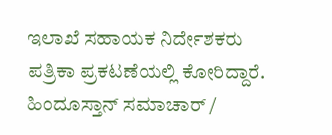ಇಲಾಖೆ ಸಹಾಯಕ ನಿರ್ದೇಶಕರು ಪತ್ರಿಕಾ ಪ್ರಕಟಣೆಯಲ್ಲಿ ಕೋರಿದ್ದಾರೆ.
ಹಿಂದೂಸ್ತಾನ್ ಸಮಾಚಾರ್ /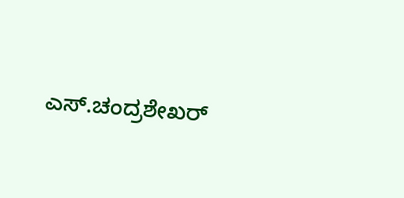ಎಸ್.ಚಂದ್ರಶೇಖರ್